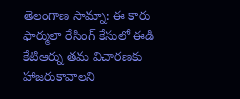తెలంగాణ సామ్నా: ఈ కారు ఫార్ములా రేసింగ్ కేసులో ఈడి కేటిఆర్ను తమ విచారణకు హాజరుకావాలని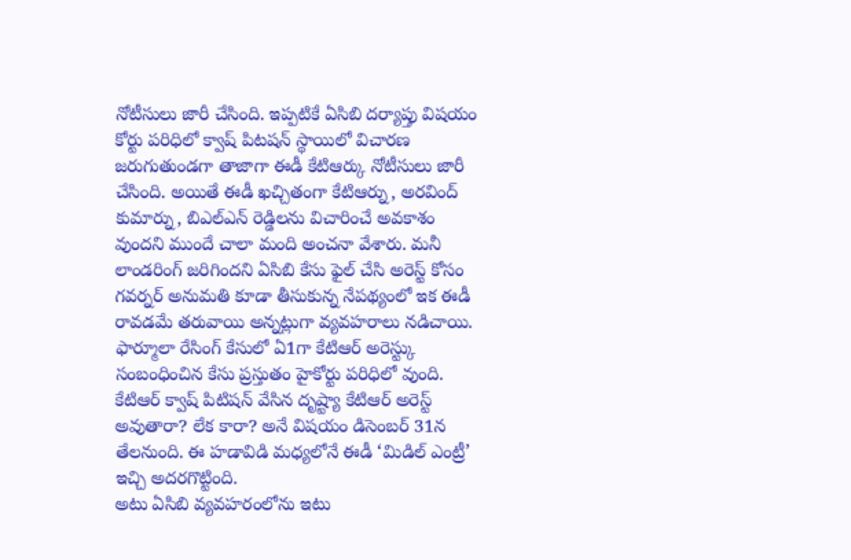నోటీసులు జారీ చేసింది. ఇప్పటికే ఏసిబి దర్యాప్తు విషయం కోర్టు పరిధిలో క్వాష్ పిటషన్ స్థాయిలో విచారణ జరుగుతుండగా తాజాగా ఈడీ కేటిఆర్కు నోటీసులు జారీ చేసింది. అయితే ఈడీ ఖచ్చితంగా కేటిఆర్ను, అరవింద్ కుమార్ను, బిఎల్ఎన్ రెడ్డిలను విచారించే అవకాశం వుందని ముందే చాలా మంది అంచనా వేశారు. మనీ లాండరింగ్ జరిగిందని ఏసిబి కేసు ఫైల్ చేసి అరెస్ట్ కోసం గవర్నర్ అనుమతి కూడా తీసుకున్న నేపథ్యంలో ఇక ఈడీ రావడమే తరువాయి అన్నట్లుగా వ్యవహరాలు నడిచాయి.
ఫార్మూలా రేసింగ్ కేసులో ఏ1గా కేటిఆర్ అరెస్ట్కు సంబంధించిన కేసు ప్రస్తుతం హైకోర్టు పరిధిలో వుంది. కేటిఆర్ క్వాష్ పిటిషన్ వేసిన దృష్ట్యా కేటిఆర్ అరెస్ట్ అవుతారా? లేక కారా? అనే విషయం డిసెంబర్ 31న తేలనుంది. ఈ హడావిడి మధ్యలోనే ఈడీ ‘మిడిల్ ఎంట్రీ’ ఇచ్చి అదరగొట్టింది.
అటు ఏసిబి వ్యవహరంలోను ఇటు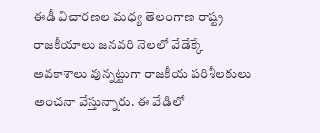ఈడీ విచారణల మధ్య తెలంగాణ రాష్ట్ర రాజకీయాలు జనవరి నెలలో వేడేక్కే అవకాశాలు వున్నట్టుగా రాజకీయ పరిశీలకులు అంచనా వేస్తున్నారు. ఈ వేడిలో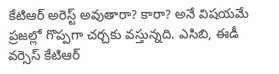కేటిఆర్ అరెస్ట్ అవుతారా? కారా? అనే విషయమే ప్రజల్లో గొప్పగా చర్చకు వస్తున్నది. ఎసిబి, ఈడీ వర్సెస్ కేటిఆర్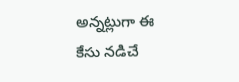అన్నట్లుగా ఈ కేసు నడిచే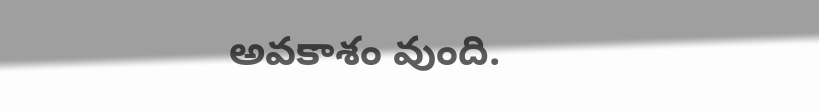అవకాశం వుంది.